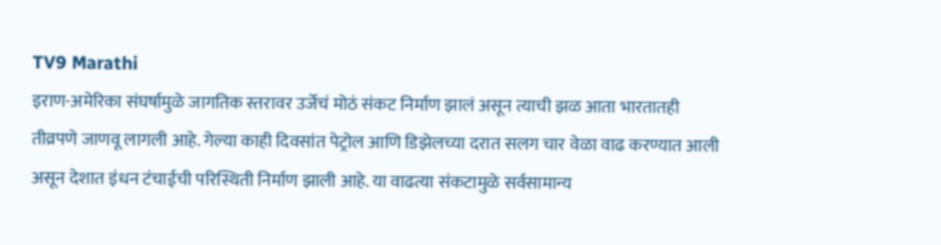TV9 Marathi
इराण-अमेरिका संघर्षामुळे जागतिक स्तरावर उर्जेचं मोठं संकट निर्माण झालं असून त्याची झळ आता भारतातही तीव्रपणे जाणवू लागली आहे. गेल्या काही दिवसांत पेट्रोल आणि डिझेलच्या दरात सलग चार वेळा वाढ करण्यात आली असून देशात इंधन टंचाईची परिस्थिती निर्माण झाली आहे. या वाढत्या संकटामुळे सर्वसामान्य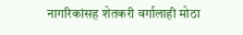नागरिकांसह शेतकरी वर्गालाही मोठा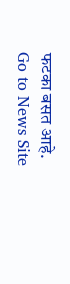फटका बसत आहे.
Go to News Site